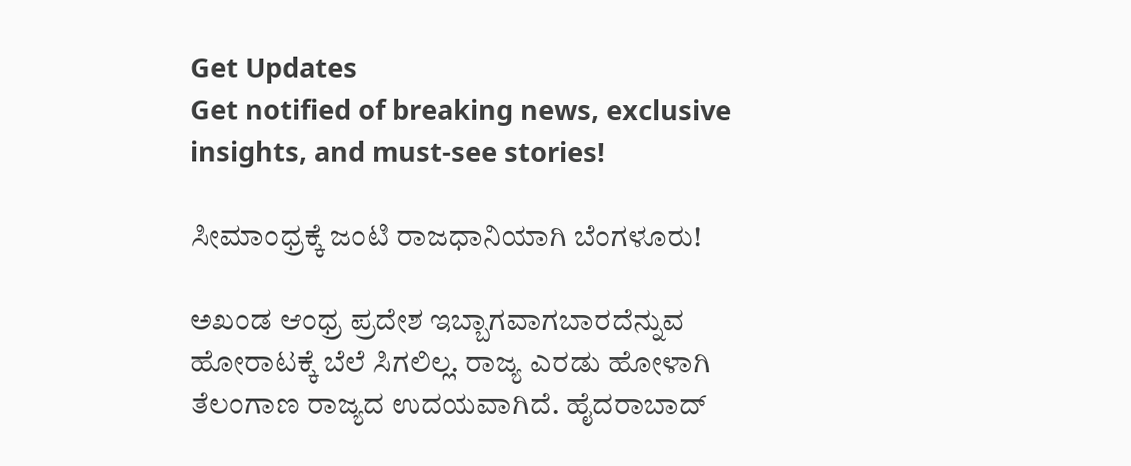Get Updates
Get notified of breaking news, exclusive insights, and must-see stories!

ಸೀಮಾಂಧ್ರಕ್ಕೆ ಜಂಟಿ ರಾಜಧಾನಿಯಾಗಿ ಬೆಂಗಳೂರು!

ಅಖಂಡ ಆಂಧ್ರ ಪ್ರದೇಶ ಇಬ್ಬಾಗವಾಗಬಾರದೆನ್ನುವ ಹೋರಾಟಕ್ಕೆ ಬೆಲೆ ಸಿಗಲಿಲ್ಲ. ರಾಜ್ಯ ಎರಡು ಹೋಳಾಗಿ ತೆಲಂಗಾಣ ರಾಜ್ಯದ ಉದಯವಾಗಿದೆ. ಹೈದರಾಬಾದ್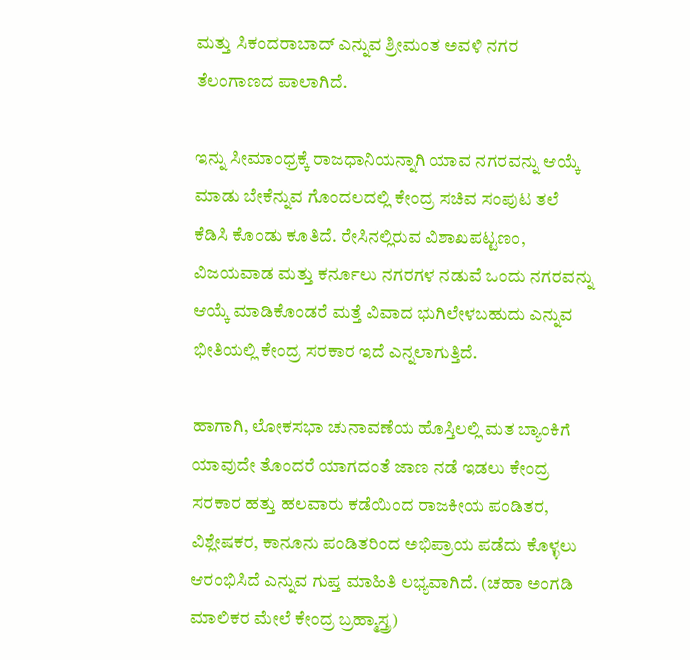ಮತ್ತು ಸಿಕಂದರಾಬಾದ್ ಎನ್ನುವ ಶ್ರೀಮಂತ ಅವಳಿ ನಗರ ತೆಲಂಗಾಣದ ಪಾಲಾಗಿದೆ.

ಇನ್ನು ಸೀಮಾಂಧ್ರಕ್ಕೆ ರಾಜಧಾನಿಯನ್ನಾಗಿ ಯಾವ ನಗರವನ್ನು ಆಯ್ಕೆ ಮಾಡು ಬೇಕೆನ್ನುವ ಗೊಂದಲದಲ್ಲಿ ಕೇಂದ್ರ ಸಚಿವ ಸಂಪುಟ ತಲೆ ಕೆಡಿಸಿ ಕೊಂಡು ಕೂತಿದೆ. ರೇಸಿನಲ್ಲಿರುವ ವಿಶಾಖಪಟ್ಟಣಂ, ವಿಜಯವಾಡ ಮತ್ತು ಕರ್ನೂಲು ನಗರಗಳ ನಡುವೆ ಒಂದು ನಗರವನ್ನು ಆಯ್ಕೆ ಮಾಡಿಕೊಂಡರೆ ಮತ್ತೆ ವಿವಾದ ಭುಗಿಲೇಳಬಹುದು ಎನ್ನುವ ಭೀತಿಯಲ್ಲಿ ಕೇಂದ್ರ ಸರಕಾರ ಇದೆ ಎನ್ನಲಾಗುತ್ತಿದೆ.

ಹಾಗಾಗಿ, ಲೋಕಸಭಾ ಚುನಾವಣೆಯ ಹೊಸ್ತಿಲಲ್ಲಿ ಮತ ಬ್ಯಾಂಕಿಗೆ ಯಾವುದೇ ತೊಂದರೆ ಯಾಗದಂತೆ ಜಾಣ ನಡೆ ಇಡಲು ಕೇಂದ್ರ ಸರಕಾರ ಹತ್ತು ಹಲವಾರು ಕಡೆಯಿಂದ ರಾಜಕೀಯ ಪಂಡಿತರ, ವಿಶ್ಲೇಷಕರ, ಕಾನೂನು ಪಂಡಿತರಿಂದ ಅಭಿಪ್ರಾಯ ಪಡೆದು ಕೊಳ್ಳಲು ಆರಂಭಿಸಿದೆ ಎನ್ನುವ ಗುಪ್ತ ಮಾಹಿತಿ ಲಭ್ಯವಾಗಿದೆ. (ಚಹಾ ಅಂಗಡಿ ಮಾಲಿಕರ ಮೇಲೆ ಕೇಂದ್ರ ಬ್ರಹ್ಮಾಸ್ತ್ರ)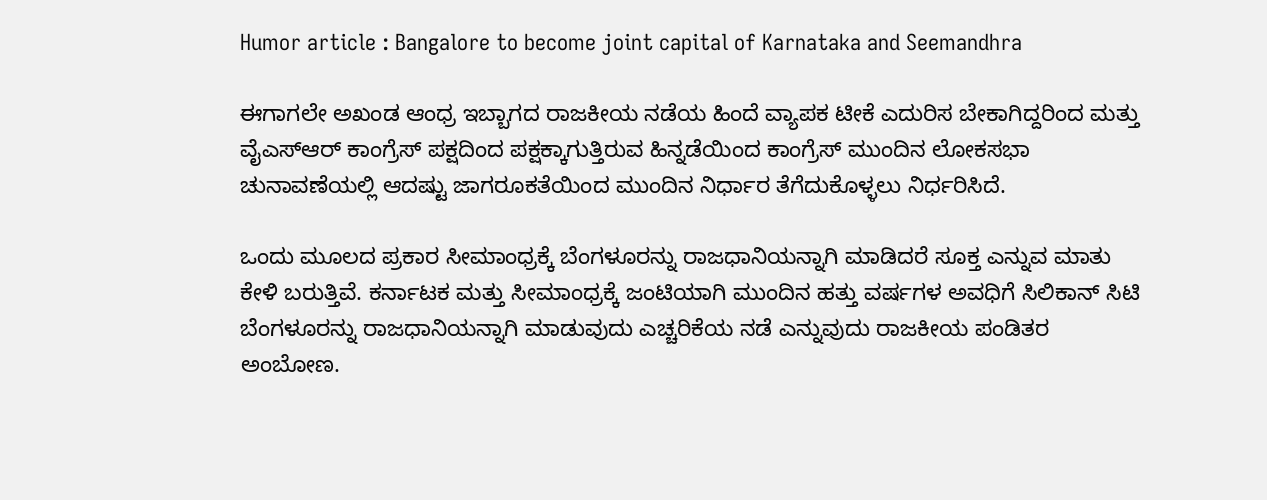Humor article : Bangalore to become joint capital of Karnataka and Seemandhra

ಈಗಾಗಲೇ ಅಖಂಡ ಆಂಧ್ರ ಇಬ್ಬಾಗದ ರಾಜಕೀಯ ನಡೆಯ ಹಿಂದೆ ವ್ಯಾಪಕ ಟೀಕೆ ಎದುರಿಸ ಬೇಕಾಗಿದ್ದರಿಂದ ಮತ್ತು ವೈಎಸ್ಆರ್ ಕಾಂಗ್ರೆಸ್ ಪಕ್ಷದಿಂದ ಪಕ್ಷಕ್ಕಾಗುತ್ತಿರುವ ಹಿನ್ನಡೆಯಿಂದ ಕಾಂಗ್ರೆಸ್ ಮುಂದಿನ ಲೋಕಸಭಾ ಚುನಾವಣೆಯಲ್ಲಿ ಆದಷ್ಟು ಜಾಗರೂಕತೆಯಿಂದ ಮುಂದಿನ ನಿರ್ಧಾರ ತೆಗೆದುಕೊಳ್ಳಲು ನಿರ್ಧರಿಸಿದೆ.

ಒಂದು ಮೂಲದ ಪ್ರಕಾರ ಸೀಮಾಂಧ್ರಕ್ಕೆ ಬೆಂಗಳೂರನ್ನು ರಾಜಧಾನಿಯನ್ನಾಗಿ ಮಾಡಿದರೆ ಸೂಕ್ತ ಎನ್ನುವ ಮಾತು ಕೇಳಿ ಬರುತ್ತಿವೆ. ಕರ್ನಾಟಕ ಮತ್ತು ಸೀಮಾಂಧ್ರಕ್ಕೆ ಜಂಟಿಯಾಗಿ ಮುಂದಿನ ಹತ್ತು ವರ್ಷಗಳ ಅವಧಿಗೆ ಸಿಲಿಕಾನ್ ಸಿಟಿ ಬೆಂಗಳೂರನ್ನು ರಾಜಧಾನಿಯನ್ನಾಗಿ ಮಾಡುವುದು ಎಚ್ಚರಿಕೆಯ ನಡೆ ಎನ್ನುವುದು ರಾಜಕೀಯ ಪಂಡಿತರ ಅಂಬೋಣ.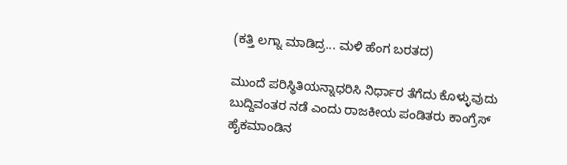(ಕತ್ತಿ ಲಗ್ನಾ ಮಾಡಿದ್ರ... ಮಳಿ ಹೆಂಗ ಬರತದ)

ಮುಂದೆ ಪರಿಸ್ಥಿತಿಯನ್ನಾಧರಿಸಿ ನಿರ್ಧಾರ ತೆಗೆದು ಕೊಳ್ಳುವುದು ಬುದ್ದಿವಂತರ ನಡೆ ಎಂದು ರಾಜಕೀಯ ಪಂಡಿತರು ಕಾಂಗ್ರೆಸ್ ಹೈಕಮಾಂಡಿನ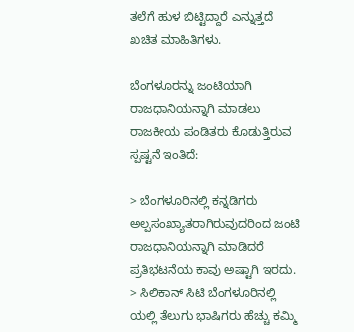ತಲೆಗೆ ಹುಳ ಬಿಟ್ಟಿದ್ದಾರೆ ಎನ್ನುತ್ತದೆ ಖಚಿತ ಮಾಹಿತಿಗಳು.

ಬೆಂಗಳೂರನ್ನು ಜಂಟಿಯಾಗಿ ರಾಜಧಾನಿಯನ್ನಾಗಿ ಮಾಡಲು ರಾಜಕೀಯ ಪಂಡಿತರು ಕೊಡುತ್ತಿರುವ ಸ್ಪಷ್ಟನೆ ಇಂತಿದೆ:

> ಬೆಂಗಳೂರಿನಲ್ಲಿ ಕನ್ನಡಿಗರು ಅಲ್ಪಸಂಖ್ಯಾತರಾಗಿರುವುದರಿಂದ ಜಂಟಿ ರಾಜಧಾನಿಯನ್ನಾಗಿ ಮಾಡಿದರೆ ಪ್ರತಿಭಟನೆಯ ಕಾವು ಅಷ್ಟಾಗಿ ಇರದು.
> ಸಿಲಿಕಾನ್ ಸಿಟಿ ಬೆಂಗಳೂರಿನಲ್ಲಿ ಯಲ್ಲಿ ತೆಲುಗು ಭಾಷಿಗರು ಹೆಚ್ಚು ಕಮ್ಮಿ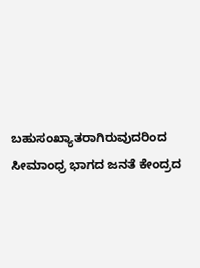ಬಹುಸಂಖ್ಯಾತರಾಗಿರುವುದರಿಂದ ಸೀಮಾಂಧ್ರ ಭಾಗದ ಜನತೆ ಕೇಂದ್ರದ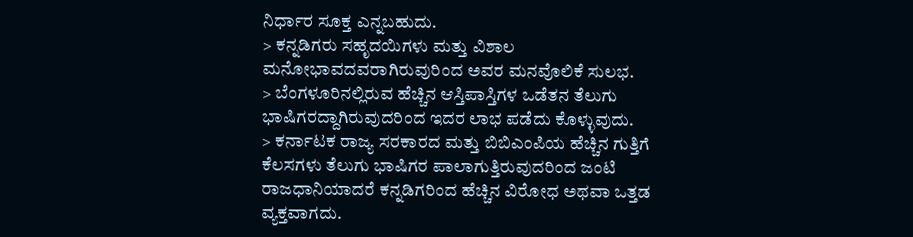ನಿರ್ಧಾರ ಸೂಕ್ತ ಎನ್ನಬಹುದು.
> ಕನ್ನಡಿಗರು ಸಹೃದಯಿಗಳು ಮತ್ತು ವಿಶಾಲ ಮನೋಭಾವದವರಾಗಿರುವುರಿಂದ ಅವರ ಮನವೊಲಿಕೆ ಸುಲಭ.
> ಬೆಂಗಳೂರಿನಲ್ಲಿರುವ ಹೆಚ್ಚಿನ ಆಸ್ತಿಪಾಸ್ತಿಗಳ ಒಡೆತನ ತೆಲುಗು ಭಾಷಿಗರದ್ದಾಗಿರುವುದರಿಂದ ಇದರ ಲಾಭ ಪಡೆದು ಕೊಳ್ಳುವುದು.
> ಕರ್ನಾಟಕ ರಾಜ್ಯ ಸರಕಾರದ ಮತ್ತು ಬಿಬಿಎಂಪಿಯ ಹೆಚ್ಚಿನ ಗುತ್ತಿಗೆ ಕೆಲಸಗಳು ತೆಲುಗು ಭಾಷಿಗರ ಪಾಲಾಗುತ್ತಿರುವುದರಿಂದ ಜಂಟಿ ರಾಜಧಾನಿಯಾದರೆ ಕನ್ನಡಿಗರಿಂದ ಹೆಚ್ಚಿನ ವಿರೋಧ ಅಥವಾ ಒತ್ತಡ ವ್ಯಕ್ತವಾಗದು.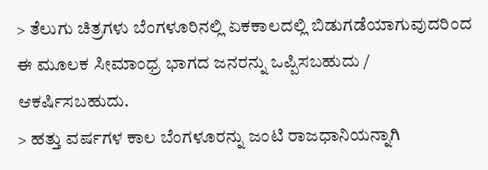> ತೆಲುಗು ಚಿತ್ರಗಳು ಬೆಂಗಳೂರಿನಲ್ಲಿ ಏಕಕಾಲದಲ್ಲಿ ಬಿಡುಗಡೆಯಾಗುವುದರಿಂದ ಈ ಮೂಲಕ ಸೀಮಾಂಧ್ರ ಭಾಗದ ಜನರನ್ನು ಒಪ್ಪಿಸಬಹುದು / ಆಕರ್ಷಿಸಬಹುದು.
> ಹತ್ತು ವರ್ಷಗಳ ಕಾಲ ಬೆಂಗಳೂರನ್ನು ಜಂಟಿ ರಾಜಧಾನಿಯನ್ನಾಗಿ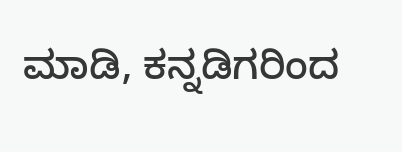ಮಾಡಿ, ಕನ್ನಡಿಗರಿಂದ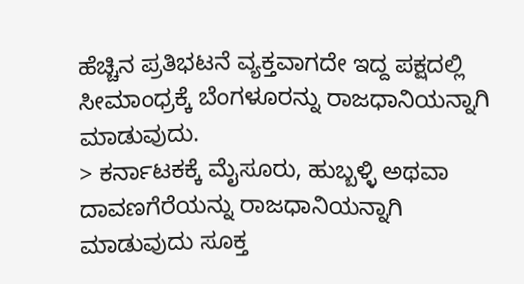ಹೆಚ್ಚಿನ ಪ್ರತಿಭಟನೆ ವ್ಯಕ್ತವಾಗದೇ ಇದ್ದ ಪಕ್ಷದಲ್ಲಿ ಸೀಮಾಂಧ್ರಕ್ಕೆ ಬೆಂಗಳೂರನ್ನು ರಾಜಧಾನಿಯನ್ನಾಗಿ ಮಾಡುವುದು.
> ಕರ್ನಾಟಕಕ್ಕೆ ಮೈಸೂರು, ಹುಬ್ಬಳ್ಳಿ ಅಥವಾ ದಾವಣಗೆರೆಯನ್ನು ರಾಜಧಾನಿಯನ್ನಾಗಿ ಮಾಡುವುದು ಸೂಕ್ತ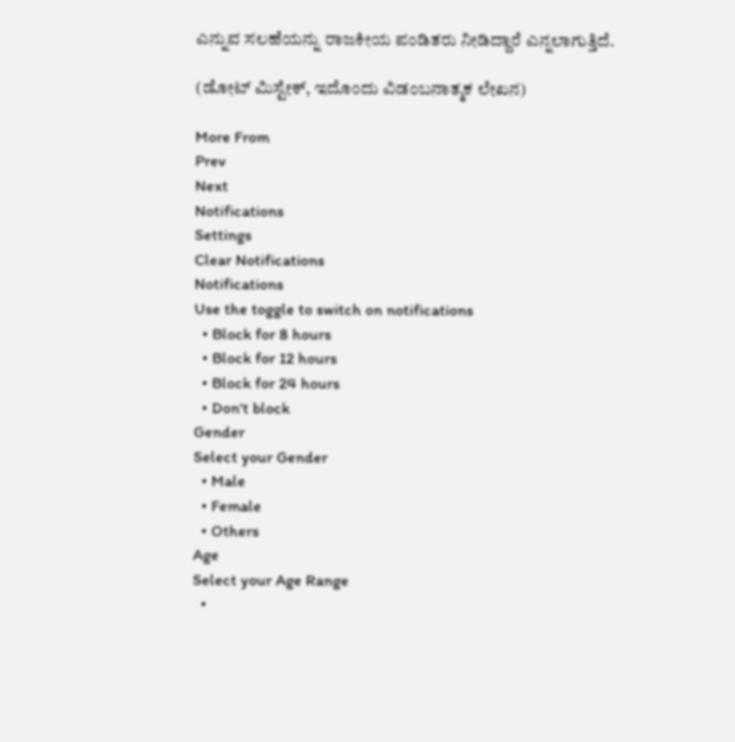ಎನ್ನುವ ಸಲಹೆಯನ್ನು ರಾಜಕೀಯ ಪಂಡಿತರು ನೀಡಿದ್ದಾರೆ ಎನ್ನಲಾಗುತ್ತಿದೆ.

(ಡೋಟ್ ಮಿಸ್ಟೇಕ್, ಇದೊಂದು ವಿಡಂಬನಾತ್ಮಕ ಲೇಖನ)

More From
Prev
Next
Notifications
Settings
Clear Notifications
Notifications
Use the toggle to switch on notifications
  • Block for 8 hours
  • Block for 12 hours
  • Block for 24 hours
  • Don't block
Gender
Select your Gender
  • Male
  • Female
  • Others
Age
Select your Age Range
  •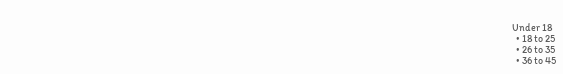Under 18
  • 18 to 25
  • 26 to 35
  • 36 to 45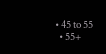• 45 to 55
  • 55+